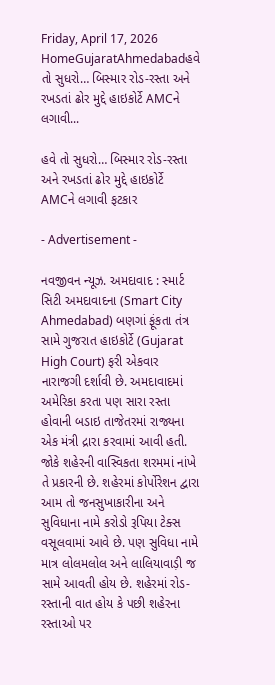Friday, April 17, 2026
HomeGujaratAhmedabadહવે તો સુધરો… બિસ્માર રોડ-રસ્તા અને રખડતાં ઢોર મુદ્દે હાઇકોર્ટે AMCને લગાવી...

હવે તો સુધરો… બિસ્માર રોડ-રસ્તા અને રખડતાં ઢોર મુદ્દે હાઇકોર્ટે AMCને લગાવી ફટકાર

- Advertisement -

નવજીવન ન્યૂઝ. અમદાવાદ : સ્માર્ટ સિટી અમદાવાદના (Smart City Ahmedabad) બણગાં ફૂંકતા તંત્ર સામે ગુજરાત હાઇકોર્ટે (Gujarat High Court) ફરી એકવાર નારાજગી દર્શાવી છે. અમદાવાદમાં અમેરિકા કરતા પણ સારા રસ્તા હોવાની બડાઇ તાજેતરમાં રાજ્યના એક મંત્રી દ્રારા કરવામાં આવી હતી. જોકે શહેરની વાસ્વિકતા શરમમાં નાંખે તે પ્રકારની છે. શહેરમાં કોર્પોરેશન દ્વારા આમ તો જનસુખાકારીના અને સુવિધાના નામે કરોડો રૂપિયા ટેક્સ વસૂલવામાં આવે છે. પણ સુવિધા નામે માત્ર લોલમલોલ અને લાલિયાવાડ઼ી જ સામે આવતી હોય છે. શહેરમાં રોડ-રસ્તાની વાત હોય કે પછી શહેરના રસ્તાઓ પર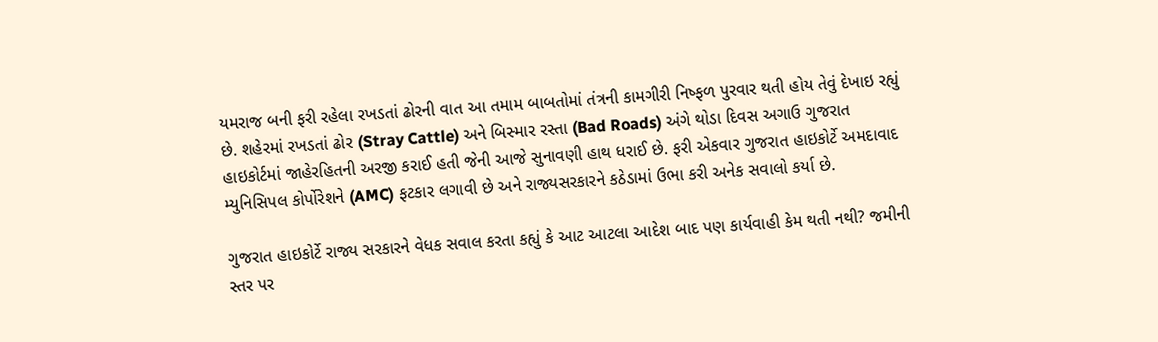યમરાજ બની ફરી રહેલા રખડતાં ઢોરની વાત આ તમામ બાબતોમાં તંત્રની કામગીરી નિષ્ફળ પુરવાર થતી હોય તેવું દેખાઇ રહ્યું છે. શહેરમાં રખડતાં ઢોર (Stray Cattle) અને બિસ્માર રસ્તા (Bad Roads) અંગે થોડા દિવસ અગાઉ ગુજરાત હાઇકોર્ટમાં જાહેરહિતની અરજી કરાઈ હતી જેની આજે સુનાવણી હાથ ધરાઈ છે. ફરી એકવાર ગુજરાત હાઇકોર્ટે અમદાવાદ મ્યુનિસિપલ કોર્પોરેશને (AMC) ફટકાર લગાવી છે અને રાજ્યસરકારને કઠેડામાં ઉભા કરી અનેક સવાલો કર્યા છે.

ગુજરાત હાઇકોર્ટે રાજ્ય સરકારને વેધક સવાલ કરતા કહ્યું કે આટ આટલા આદેશ બાદ પણ કાર્યવાહી કેમ થતી નથી? જમીની સ્તર પર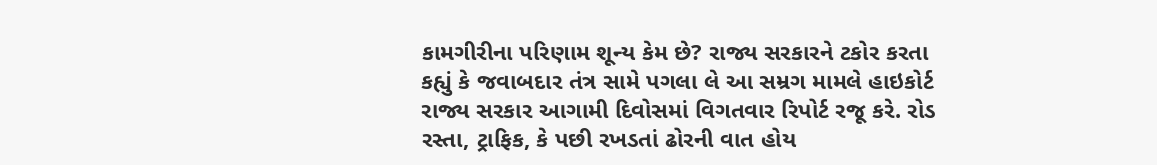કામગીરીના પરિણામ શૂન્ય કેમ છે? રાજ્ય સરકારને ટકોર કરતા કહ્યું કે જવાબદાર તંત્ર સામે પગલા લે આ સમ્રગ મામલે હાઇકોર્ટ રાજ્ય સરકાર આગામી દિવોસમાં વિગતવાર રિપોર્ટ રજૂ કરે. રોડ રસ્તા, ટ્રાફિક, કે પછી રખડતાં ઢોરની વાત હોય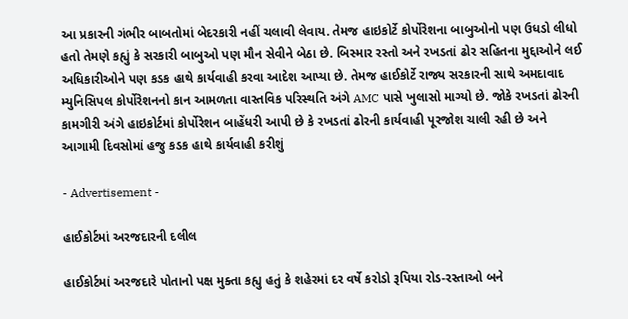આ પ્રકારની ગંભીર બાબતોમાં બેદરકારી નહીં ચલાવી લેવાય. તેમજ હાઇકોર્ટે કોર્પોરેશના બાબુઓનો પણ ઉધડો લીધો હતો તેમણે કહ્યું કે સરકારી બાબુઓ પણ મૌન સેવીને બેઠા છે. બિસ્માર રસ્તો અને રખડતાં ઢોર સહિતના મુદ્દાઓને લઈ અધિકારીઓને પણ કડક હાથે કાર્યવાહી કરવા આદેશ આપ્યા છે. તેમજ હાઈકોર્ટે રાજ્ય સરકારની સાથે અમદાવાદ મ્યુનિસિપલ કોર્પોરેશનનો કાન આમળતા વાસ્તવિક પરિસ્થતિ અંગે AMC પાસે ખુલાસો માગ્યો છે. જોકે રખડતાં ઢોરની કામગીરી અંગે હાઇકોર્ટમાં કોર્પોરેશન બાહેંધરી આપી છે કે રખડતાં ઢોરની કાર્યવાહી પૂરજોશ ચાલી રહી છે અને આગામી દિવસોમાં હજુ કડક હાથે કાર્યવાહી કરીશું

- Advertisement -

હાઈકોર્ટમાં અરજદારની દલીલ

હાઈકોર્ટમાં અરજદારે પોતાનો પક્ષ મુક્તા કહ્યુ હતું કે શહેરમાં દર વર્ષે કરોડો રૂપિયા રોડ-રસ્તાઓ બને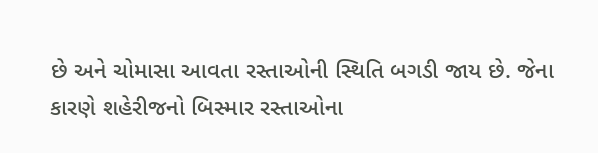છે અને ચોમાસા આવતા રસ્તાઓની સ્થિતિ બગડી જાય છે. જેના કારણે શહેરીજનો બિસ્માર રસ્તાઓના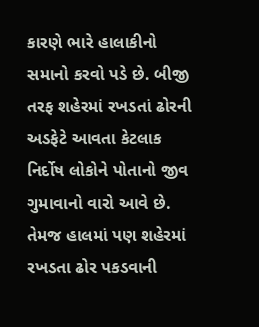કારણે ભારે હાલાકીનો સમાનો કરવો પડે છે. બીજી તરફ શહેરમાં રખડતાં ઢોરની અડફેટે આવતા કેટલાક નિર્દોષ લોકોને પોતાનો જીવ ગુમાવાનો વારો આવે છે. તેમજ હાલમાં પણ શહેરમાં રખડતા ઢોર પકડવાની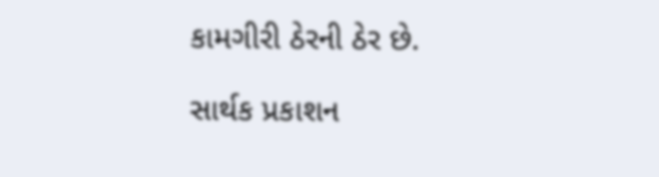કામગીરી ઠેરની ઠેર છે.

સાર્થક પ્રકાશન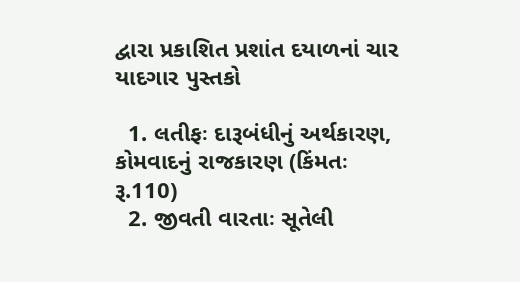દ્વારા પ્રકાશિત પ્રશાંત દયાળનાં ચાર યાદગાર પુસ્તકો

  1. લતીફઃ દારૂબંધીનું અર્થકારણ, કોમવાદનું રાજકારણ (કિંમતઃ રૂ.110)
  2. જીવતી વારતાઃ સૂતેલી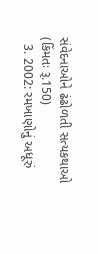સંવેદનાઓને ઢંઢોળતી સત્યકથાઓ (કિંમતઃ રૂ.150)
  3. 2002: રમખાણોનું અધૂરું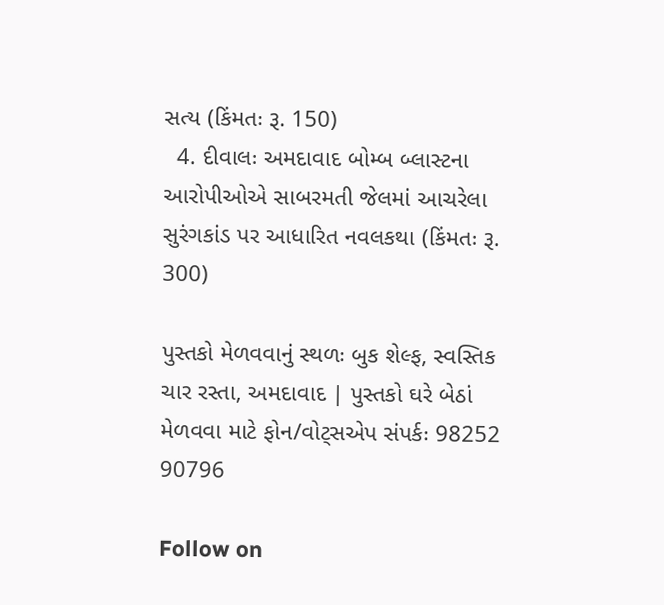સત્ય (કિંમતઃ રૂ. 150)
  4. દીવાલઃ અમદાવાદ બોમ્બ બ્લાસ્ટના આરોપીઓએ સાબરમતી જેલમાં આચરેલા સુરંગકાંડ પર આધારિત નવલકથા (કિંમતઃ રૂ. 300)

પુસ્તકો મેળવવાનું સ્થળઃ બુક શેલ્ફ, સ્વસ્તિક ચાર રસ્તા, અમદાવાદ | પુસ્તકો ઘરે બેઠાં મેળવવા માટે ફોન/વોટ્સએપ સંપર્કઃ 98252 90796

Follow on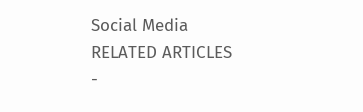Social Media
RELATED ARTICLES
-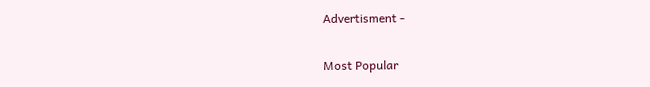Advertisment -

Most Popular